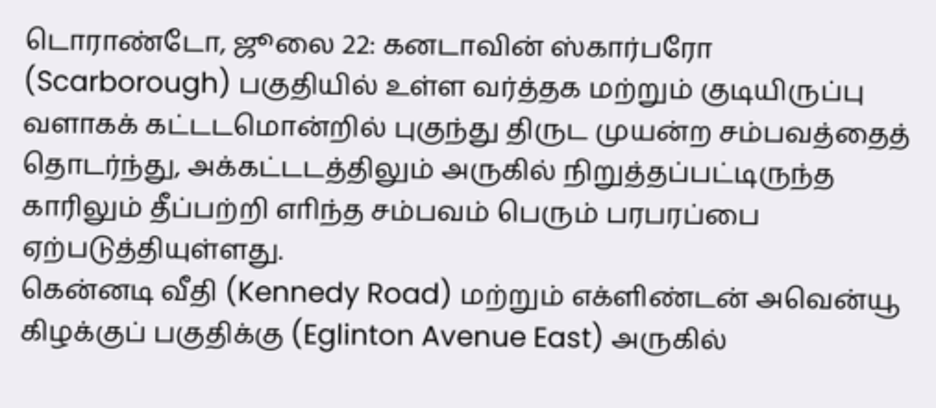டொராண்டோ, ஜூலை 22: கனடாவின் ஸ்கார்பரோ (Scarborough) பகுதியில் உள்ள வர்த்தக மற்றும் குடியிருப்பு வளாகக் கட்டடமொன்றில் புகுந்து திருட முயன்ற சம்பவத்தைத் தொடர்ந்து, அக்கட்டடத்திலும் அருகில் நிறுத்தப்பட்டிருந்த காரிலும் தீப்பற்றி எாிந்த சம்பவம் பெரும் பரபரப்பை ஏற்படுத்தியுள்ளது.
கென்னடி வீதி (Kennedy Road) மற்றும் எக்ளிண்டன் அவென்யூ கிழக்குப் பகுதிக்கு (Eglinton Avenue East) அருகில்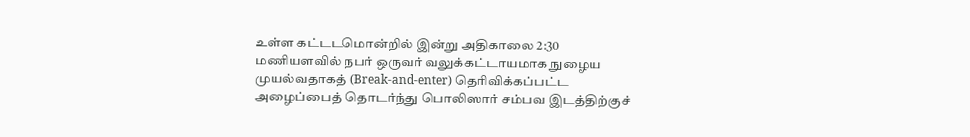உள்ள கட்டடமொன்றில் இன்று அதிகாலை 2:30 மணியளவில் நபர் ஒருவர் வலுக்கட்டாயமாக நுழைய முயல்வதாகத் (Break-and-enter) தெரிவிக்கப்பட்ட அழைப்பைத் தொடர்ந்து பொலிஸார் சம்பவ இடத்திற்குச்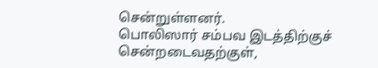சென்றுள்ளனர்.
பொலிஸார் சம்பவ இடத்திற்குச் சென்றடைவதற்குள்,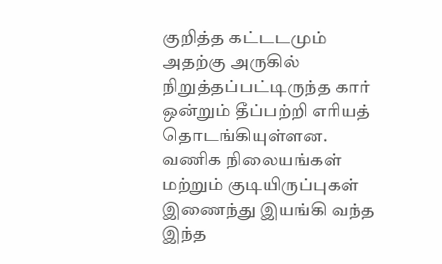குறித்த கட்டடமும் அதற்கு அருகில் நிறுத்தப்பட்டிருந்த கார் ஒன்றும் தீப்பற்றி எாியத் தொடங்கியுள்ளன. வணிக நிலையங்கள் மற்றும் குடியிருப்புகள் இணைந்து இயங்கி வந்த இந்த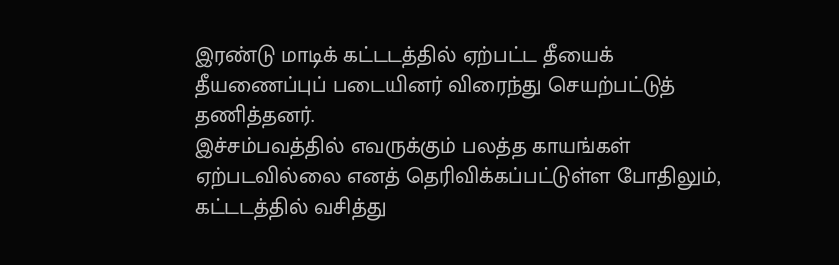இரண்டு மாடிக் கட்டடத்தில் ஏற்பட்ட தீயைக் தீயணைப்புப் படையினர் விரைந்து செயற்பட்டுத் தணித்தனர்.
இச்சம்பவத்தில் எவருக்கும் பலத்த காயங்கள் ஏற்படவில்லை எனத் தெரிவிக்கப்பட்டுள்ள போதிலும், கட்டடத்தில் வசித்து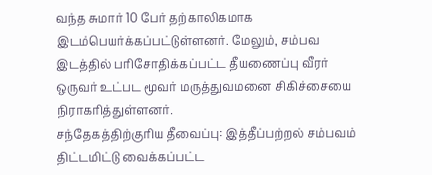வந்த சுமார் 10 பேர் தற்காலிகமாக இடம்பெயர்க்கப்பட்டுள்ளனர். மேலும், சம்பவ இடத்தில் பரிசோதிக்கப்பட்ட தீயணைப்பு வீரர் ஒருவர் உட்பட மூவர் மருத்துவமனை சிகிச்சையை நிராகரித்துள்ளனர்.
சந்தேகத்திற்குரிய தீவைப்பு: இத்தீப்பற்றல் சம்பவம் திட்டமிட்டு வைக்கப்பட்ட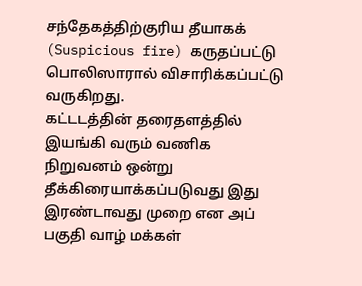சந்தேகத்திற்குரிய தீயாகக் (Suspicious fire) கருதப்பட்டு பொலிஸாரால் விசாரிக்கப்பட்டு வருகிறது.
கட்டடத்தின் தரைதளத்தில் இயங்கி வரும் வணிக நிறுவனம் ஒன்று தீக்கிரையாக்கப்படுவது இது இரண்டாவது முறை என அப் பகுதி வாழ் மக்கள்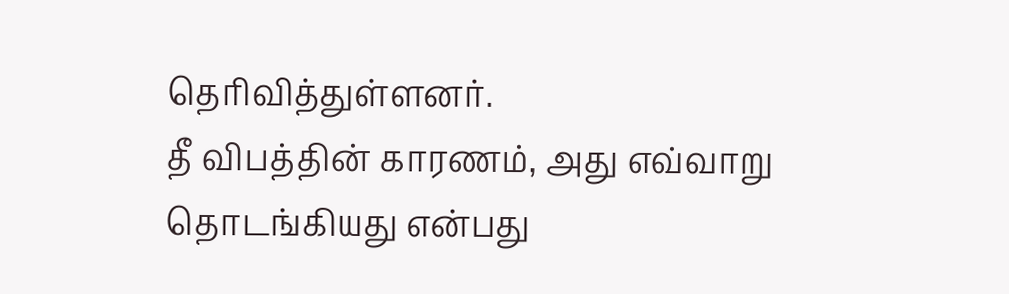தெரிவித்துள்ளனர்.
தீ விபத்தின் காரணம், அது எவ்வாறு தொடங்கியது என்பது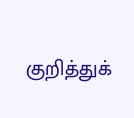குறித்துக்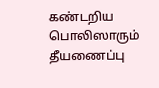கண்டறிய பொலிஸாரும் தீயணைப்பு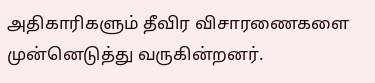அதிகாரிகளும் தீவிர விசாரணைகளை முன்னெடுத்து வருகின்றனர்.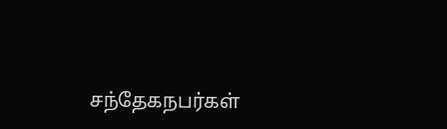சந்தேகநபர்கள்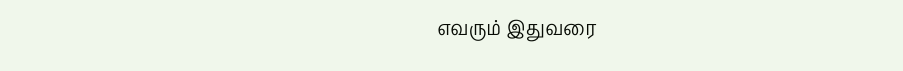எவரும் இதுவரை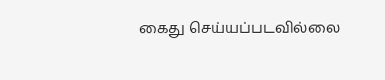கைது செய்யப்படவில்லை